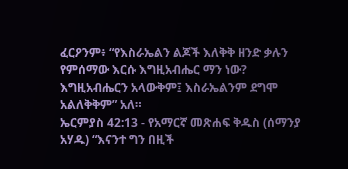ፈርዖንም፥ “የእስራኤልን ልጆች እለቅቅ ዘንድ ቃሉን የምሰማው እርሱ እግዚአብሔር ማን ነው? እግዚአብሔርን አላውቅም፤ እስራኤልንም ደግሞ አልለቅቅም” አለ።
ኤርምያስ 42:13 - የአማርኛ መጽሐፍ ቅዱስ (ሰማንያ አሃዱ) “እናንተ ግን በዚች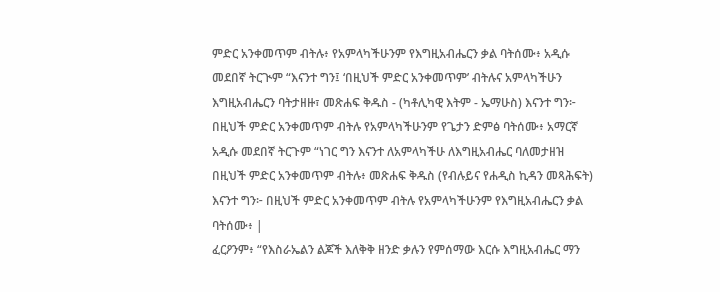ምድር አንቀመጥም ብትሉ፥ የአምላካችሁንም የእግዚአብሔርን ቃል ባትሰሙ፥ አዲሱ መደበኛ ትርጒም “እናንተ ግን፤ ‘በዚህች ምድር አንቀመጥም’ ብትሉና አምላካችሁን እግዚአብሔርን ባትታዘዙ፣ መጽሐፍ ቅዱስ - (ካቶሊካዊ እትም - ኤማሁስ) እናንተ ግን፦ በዚህች ምድር አንቀመጥም ብትሉ የአምላካችሁንም የጌታን ድምፅ ባትሰሙ፥ አማርኛ አዲሱ መደበኛ ትርጉም “ነገር ግን እናንተ ለአምላካችሁ ለእግዚአብሔር ባለመታዘዝ በዚህች ምድር አንቀመጥም ብትሉ፥ መጽሐፍ ቅዱስ (የብሉይና የሐዲስ ኪዳን መጻሕፍት) እናንተ ግን፦ በዚህች ምድር አንቀመጥም ብትሉ የአምላካችሁንም የእግዚአብሔርን ቃል ባትሰሙ፥ |
ፈርዖንም፥ “የእስራኤልን ልጆች እለቅቅ ዘንድ ቃሉን የምሰማው እርሱ እግዚአብሔር ማን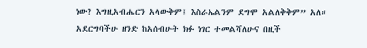ነው? እግዚአብሔርን አላውቅም፤ እስራኤልንም ደግሞ አልለቅቅም” አለ።
አደርግባችሁ ዘንድ ከአሰብሁት ክፉ ነገር ተመልሻለሁና በዚች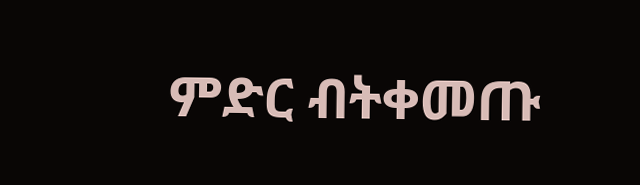ምድር ብትቀመጡ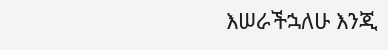እሠራችኋለሁ እንጂ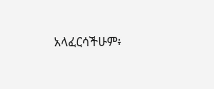አላፈርሳችሁም፥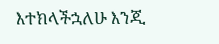እተክላችኋለሁ እንጂ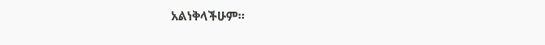አልነቅላችሁም።